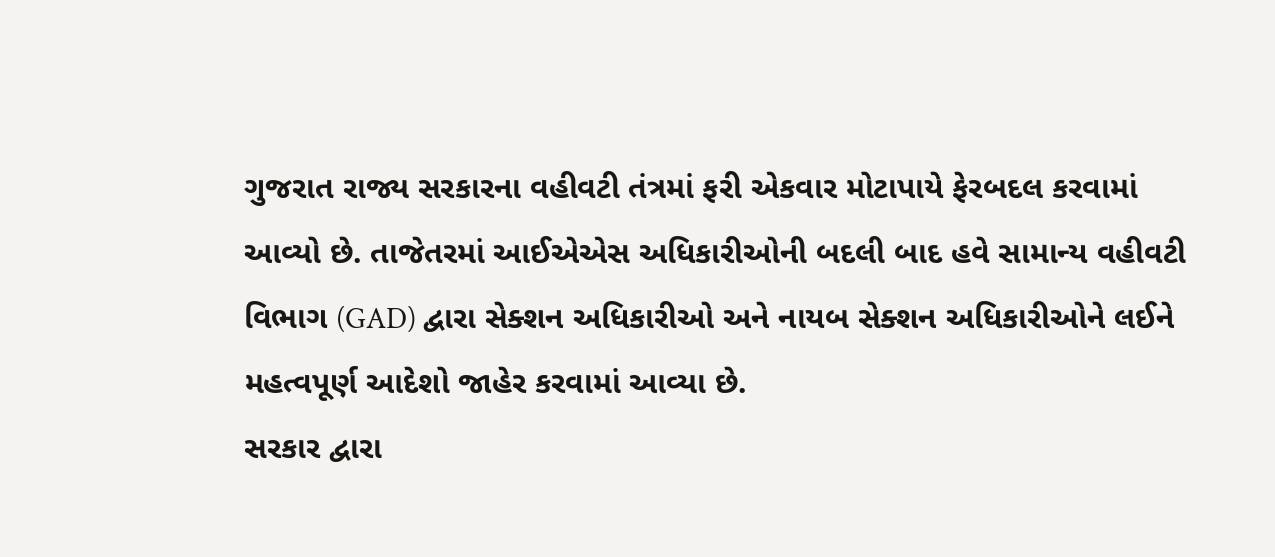ગુજરાત રાજ્ય સરકારના વહીવટી તંત્રમાં ફરી એકવાર મોટાપાયે ફેરબદલ કરવામાં આવ્યો છે. તાજેતરમાં આઈએએસ અધિકારીઓની બદલી બાદ હવે સામાન્ય વહીવટી વિભાગ (GAD) દ્વારા સેક્શન અધિકારીઓ અને નાયબ સેક્શન અધિકારીઓને લઈને મહત્વપૂર્ણ આદેશો જાહેર કરવામાં આવ્યા છે.
સરકાર દ્વારા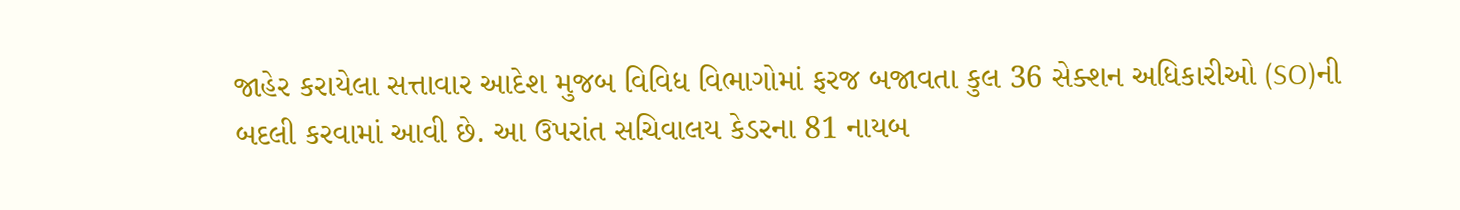જાહેર કરાયેલા સત્તાવાર આદેશ મુજબ વિવિધ વિભાગોમાં ફરજ બજાવતા કુલ 36 સેક્શન અધિકારીઓ (SO)ની બદલી કરવામાં આવી છે. આ ઉપરાંત સચિવાલય કેડરના 81 નાયબ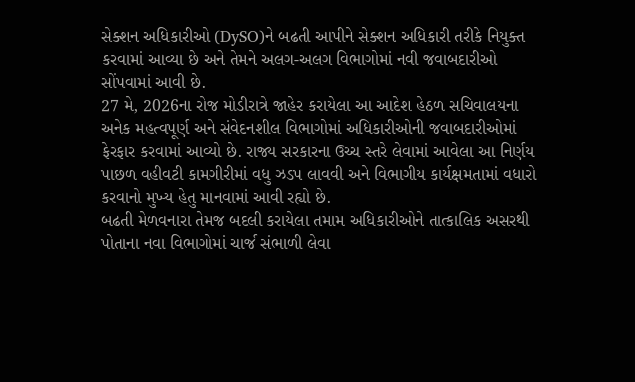સેક્શન અધિકારીઓ (DySO)ને બઢતી આપીને સેક્શન અધિકારી તરીકે નિયુક્ત કરવામાં આવ્યા છે અને તેમને અલગ-અલગ વિભાગોમાં નવી જવાબદારીઓ સોંપવામાં આવી છે.
27 મે, 2026ના રોજ મોડીરાત્રે જાહેર કરાયેલા આ આદેશ હેઠળ સચિવાલયના અનેક મહત્વપૂર્ણ અને સંવેદનશીલ વિભાગોમાં અધિકારીઓની જવાબદારીઓમાં ફેરફાર કરવામાં આવ્યો છે. રાજ્ય સરકારના ઉચ્ચ સ્તરે લેવામાં આવેલા આ નિર્ણય પાછળ વહીવટી કામગીરીમાં વધુ ઝડપ લાવવી અને વિભાગીય કાર્યક્ષમતામાં વધારો કરવાનો મુખ્ય હેતુ માનવામાં આવી રહ્યો છે.
બઢતી મેળવનારા તેમજ બદલી કરાયેલા તમામ અધિકારીઓને તાત્કાલિક અસરથી પોતાના નવા વિભાગોમાં ચાર્જ સંભાળી લેવા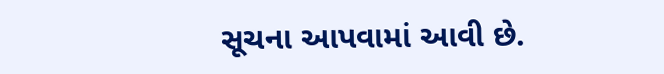સૂચના આપવામાં આવી છે.